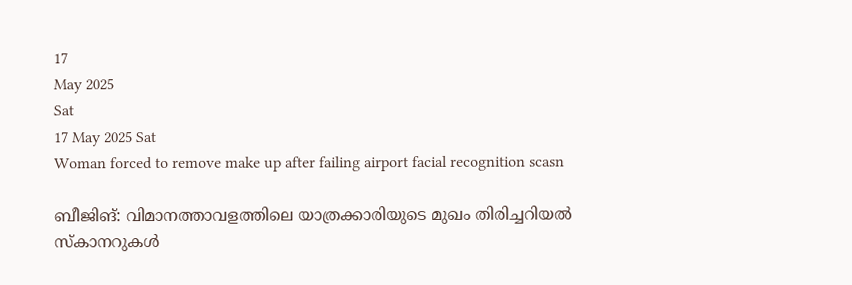17
May 2025
Sat
17 May 2025 Sat
Woman forced to remove make up after failing airport facial recognition scasn

ബീജിങ്: വിമാനത്താവളത്തിലെ യാത്രക്കാരിയുടെ മുഖം തിരിച്ചറിയല്‍ സ്‌കാനറുകള്‍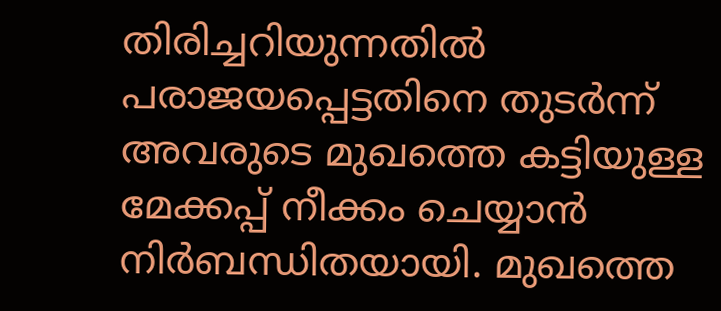തിരിച്ചറിയുന്നതില്‍ പരാജയപ്പെട്ടതിനെ തുടര്‍ന്ന് അവരുടെ മുഖത്തെ കട്ടിയുള്ള മേക്കപ്പ് നീക്കം ചെയ്യാന്‍ നിര്‍ബന്ധിതയായി. മുഖത്തെ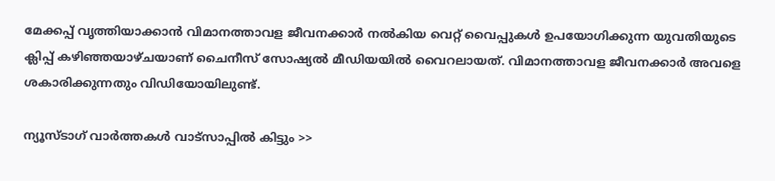മേക്കപ്പ് വൃത്തിയാക്കാന്‍ വിമാനത്താവള ജീവനക്കാര്‍ നല്‍കിയ വെറ്റ് വൈപ്പുകള്‍ ഉപയോഗിക്കുന്ന യുവതിയുടെ ക്ലിപ്പ് കഴിഞ്ഞയാഴ്ചയാണ് ചൈനീസ് സോഷ്യല്‍ മീഡിയയില്‍ വൈറലായത്. വിമാനത്താവള ജീവനക്കാര്‍ അവളെ ശകാരിക്കുന്നതും വിഡിയോയിലുണ്ട്.

ന്യൂസ്ടാഗ് വാര്‍ത്തകള്‍ വാട്‌സാപ്പില്‍ കിട്ടും >>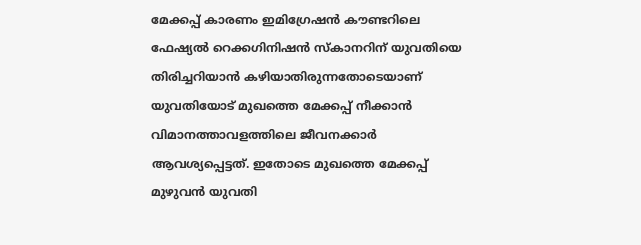മേക്കപ്പ് കാരണം ഇമിഗ്രേഷന്‍ കൗണ്ടറിലെ ഫേഷ്യല്‍ റെക്കഗിനിഷന്‍ സ്‌കാനറിന് യുവതിയെ തിരിച്ചറിയാന്‍ കഴിയാതിരുന്നതോടെയാണ് യുവതിയോട് മുഖത്തെ മേക്കപ്പ് നീക്കാന്‍ വിമാനത്താവളത്തിലെ ജീവനക്കാര്‍ ആവശ്യപ്പെട്ടത്. ഇതോടെ മുഖത്തെ മേക്കപ്പ് മുഴുവന്‍ യുവതി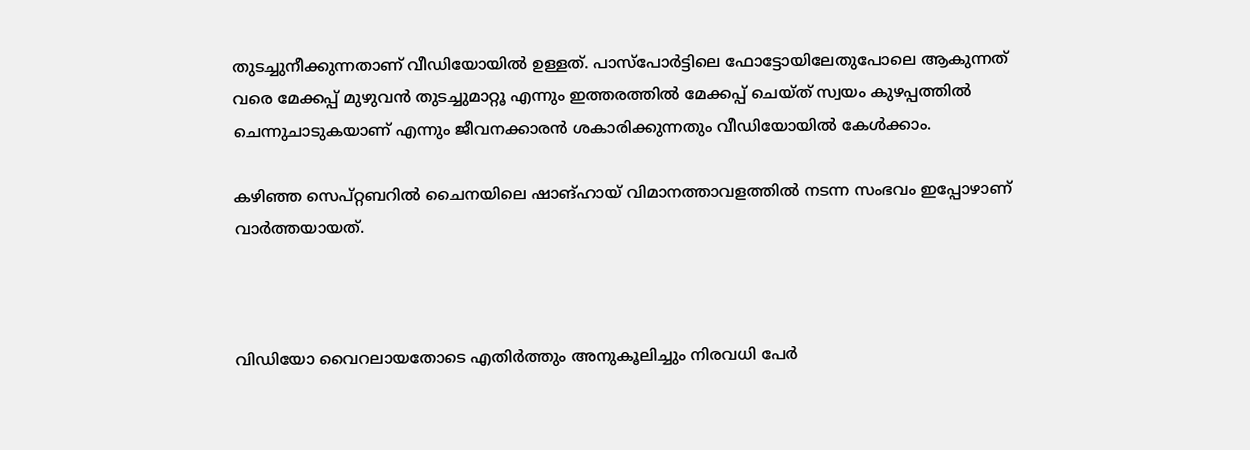തുടച്ചുനീക്കുന്നതാണ് വീഡിയോയില്‍ ഉള്ളത്. പാസ്‌പോര്‍ട്ടിലെ ഫോട്ടോയിലേതുപോലെ ആകുന്നത് വരെ മേക്കപ്പ് മുഴുവന്‍ തുടച്ചുമാറ്റൂ എന്നും ഇത്തരത്തില്‍ മേക്കപ്പ് ചെയ്ത് സ്വയം കുഴപ്പത്തില്‍ ചെന്നുചാടുകയാണ് എന്നും ജീവനക്കാരന്‍ ശകാരിക്കുന്നതും വീഡിയോയില്‍ കേള്‍ക്കാം.

കഴിഞ്ഞ സെപ്റ്റബറില്‍ ചൈനയിലെ ഷാങ്ഹായ് വിമാനത്താവളത്തില്‍ നടന്ന സംഭവം ഇപ്പോഴാണ് വാര്‍ത്തയായത്.



വിഡിയോ വൈറലായതോടെ എതിര്‍ത്തും അനുകൂലിച്ചും നിരവധി പേര്‍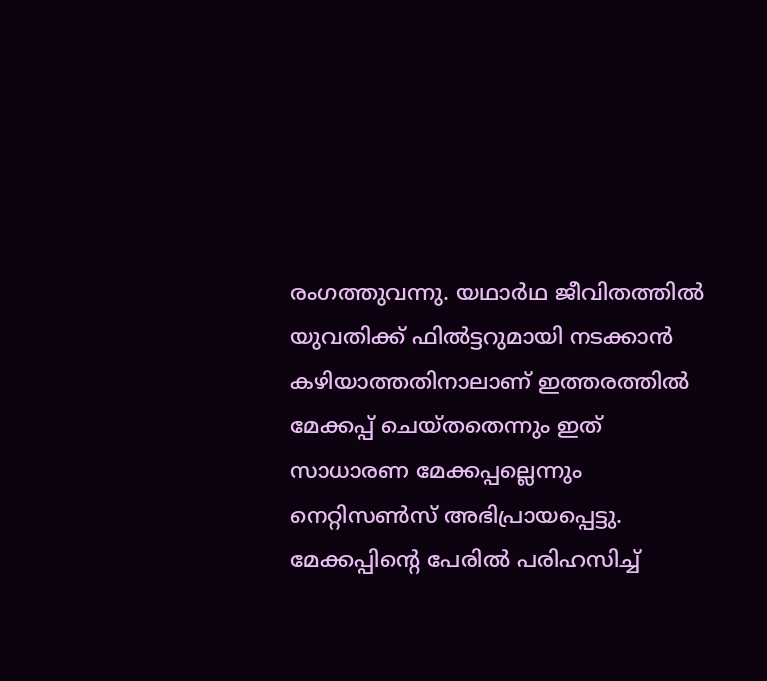രംഗത്തുവന്നു. യഥാര്‍ഥ ജീവിതത്തില്‍ യുവതിക്ക് ഫില്‍ട്ടറുമായി നടക്കാന്‍ കഴിയാത്തതിനാലാണ് ഇത്തരത്തില്‍ മേക്കപ്പ് ചെയ്തതെന്നും ഇത് സാധാരണ മേക്കപ്പല്ലെന്നും നെറ്റിസണ്‍സ് അഭിപ്രായപ്പെട്ടു. മേക്കപ്പിന്റെ പേരില്‍ പരിഹസിച്ച്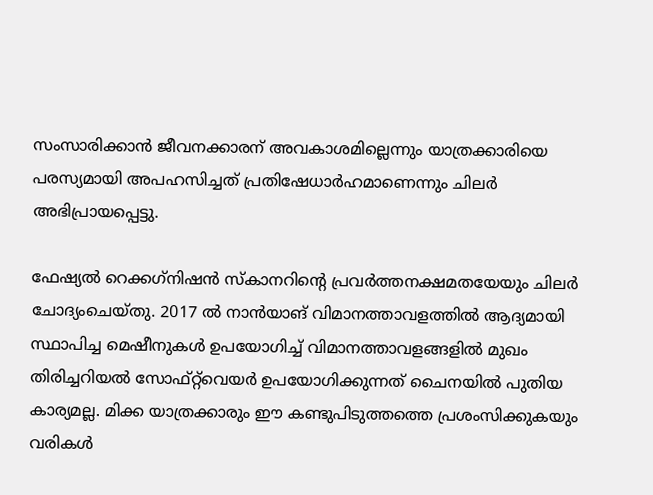സംസാരിക്കാന്‍ ജീവനക്കാരന് അവകാശമില്ലെന്നും യാത്രക്കാരിയെ പരസ്യമായി അപഹസിച്ചത് പ്രതിഷേധാര്‍ഹമാണെന്നും ചിലര്‍ അഭിപ്രായപ്പെട്ടു.

ഫേഷ്യല്‍ റെക്കഗ്‌നിഷന്‍ സ്‌കാനറിന്റെ പ്രവര്‍ത്തനക്ഷമതയേയും ചിലര്‍ ചോദ്യംചെയ്തു. 2017 ല്‍ നാന്‍യാങ് വിമാനത്താവളത്തില്‍ ആദ്യമായി സ്ഥാപിച്ച മെഷീനുകള്‍ ഉപയോഗിച്ച് വിമാനത്താവളങ്ങളില്‍ മുഖം തിരിച്ചറിയല്‍ സോഫ്റ്റ്‌വെയര്‍ ഉപയോഗിക്കുന്നത് ചൈനയില്‍ പുതിയ കാര്യമല്ല. മിക്ക യാത്രക്കാരും ഈ കണ്ടുപിടുത്തത്തെ പ്രശംസിക്കുകയും വരികള്‍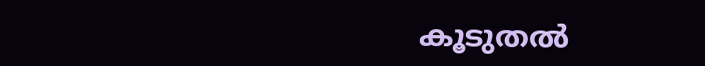കൂടുതല്‍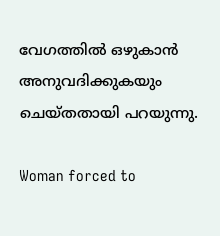വേഗത്തില്‍ ഒഴുകാന്‍ അനുവദിക്കുകയും ചെയ്തതായി പറയുന്നു.

Woman forced to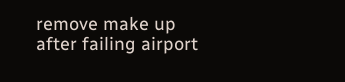remove make up after failing airport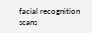facial recognition scans